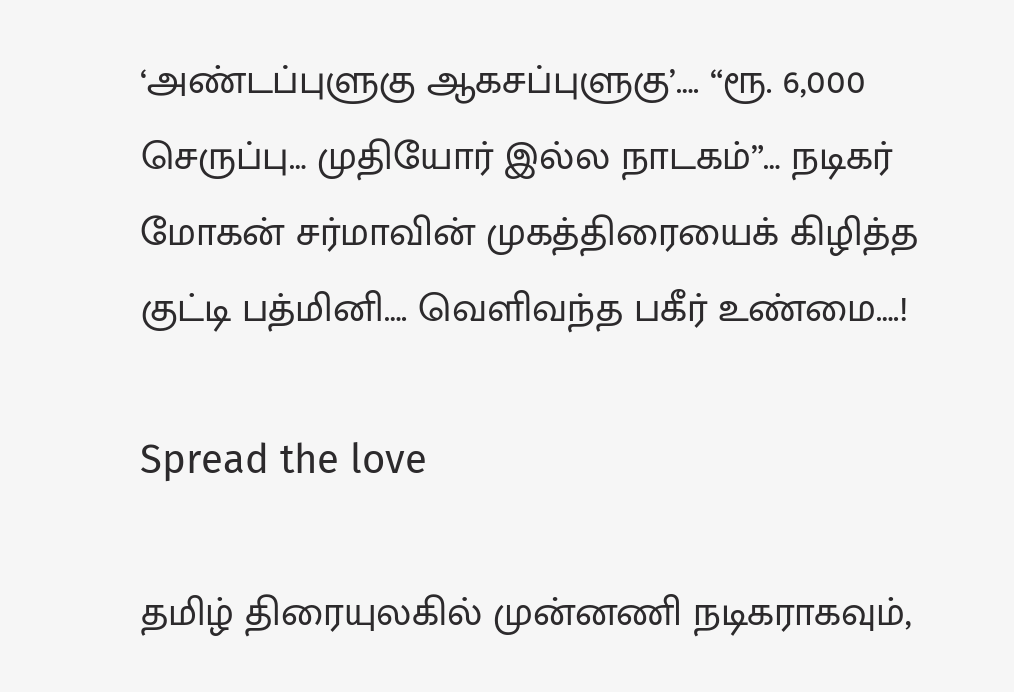‘அண்டப்புளுகு ஆகசப்புளுகு’…. “ரூ. 6,000 செருப்பு… முதியோர் இல்ல நாடகம்”… நடிகர் மோகன் சர்மாவின் முகத்திரையைக் கிழித்த குட்டி பத்மினி…. வெளிவந்த பகீர் உண்மை….!

Spread the love

தமிழ் திரையுலகில் முன்னணி நடிகராகவும்,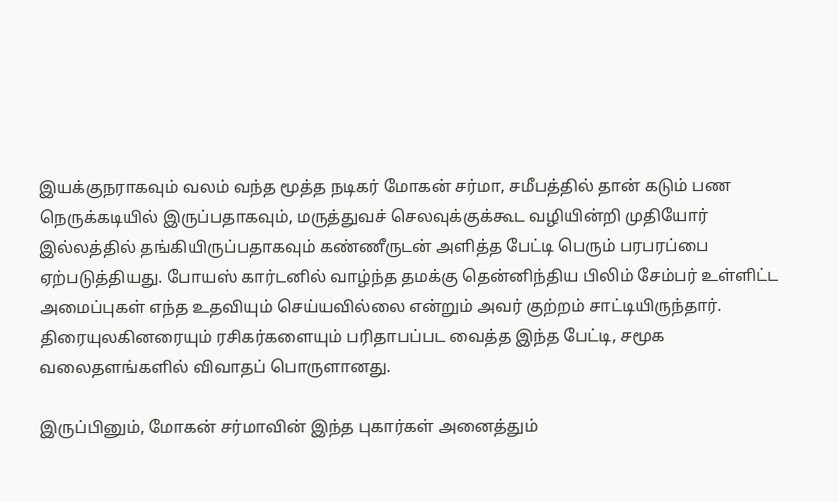இயக்குநராகவும் வலம் வந்த மூத்த நடிகர் மோகன் சர்மா, சமீபத்தில் தான் கடும் பண நெருக்கடியில் இருப்பதாகவும், மருத்துவச் செலவுக்குக்கூட வழியின்றி முதியோர் இல்லத்தில் தங்கியிருப்பதாகவும் கண்ணீருடன் அளித்த பேட்டி பெரும் பரபரப்பை ஏற்படுத்தியது. போயஸ் கார்டனில் வாழ்ந்த தமக்கு தென்னிந்திய பிலிம் சேம்பர் உள்ளிட்ட அமைப்புகள் எந்த உதவியும் செய்யவில்லை என்றும் அவர் குற்றம் சாட்டியிருந்தார். திரையுலகினரையும் ரசிகர்களையும் பரிதாபப்பட வைத்த இந்த பேட்டி, சமூக வலைதளங்களில் விவாதப் பொருளானது.

இருப்பினும், மோகன் சர்மாவின் இந்த புகார்கள் அனைத்தும்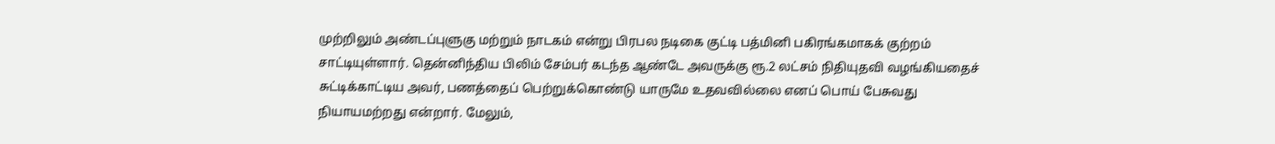முற்றிலும் அண்டப்புளுகு மற்றும் நாடகம் என்று பிரபல நடிகை குட்டி பத்மினி பகிரங்கமாகக் குற்றம் சாட்டியுள்ளார். தென்னிந்திய பிலிம் சேம்பர் கடந்த ஆண்டே அவருக்கு ரூ.2 லட்சம் நிதியுதவி வழங்கியதைச் சுட்டிக்காட்டிய அவர், பணத்தைப் பெற்றுக்கொண்டு யாருமே உதவவில்லை எனப் பொய் பேசுவது நியாயமற்றது என்றார். மேலும்,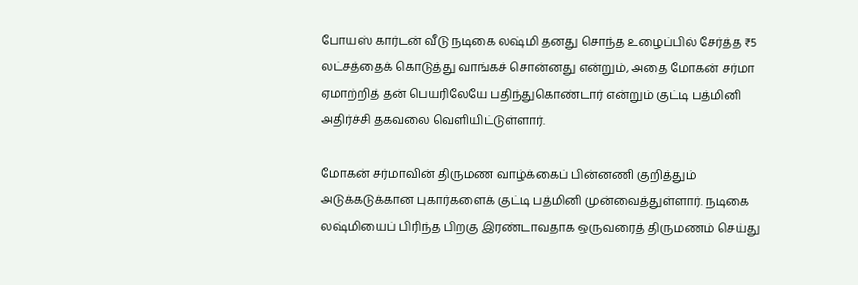போயஸ் கார்டன் வீடு நடிகை லஷ்மி தனது சொந்த உழைப்பில் சேர்த்த ₹5 லட்சத்தைக் கொடுத்து வாங்கச் சொன்னது என்றும், அதை மோகன் சர்மா ஏமாற்றித் தன் பெயரிலேயே பதிந்துகொண்டார் என்றும் குட்டி பத்மினி அதிர்ச்சி தகவலை வெளியிட்டுள்ளார்.

மோகன் சர்மாவின் திருமண வாழ்க்கைப் பின்னணி குறித்தும் அடுக்கடுக்கான புகார்களைக் குட்டி பத்மினி முன்வைத்துள்ளார். நடிகை லஷ்மியைப் பிரிந்த பிறகு இரண்டாவதாக ஒருவரைத் திருமணம் செய்து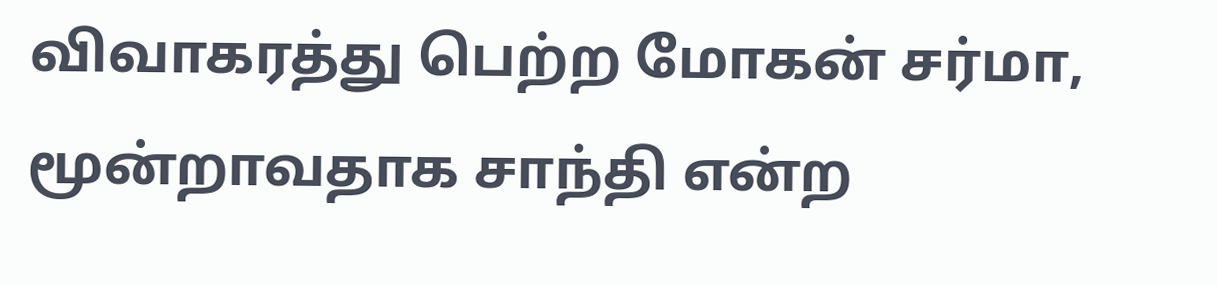விவாகரத்து பெற்ற மோகன் சர்மா, மூன்றாவதாக சாந்தி என்ற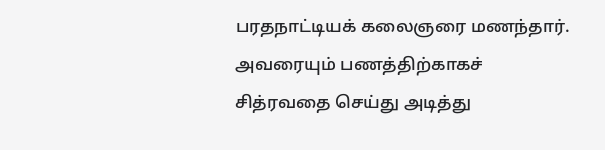பரதநாட்டியக் கலைஞரை மணந்தார். அவரையும் பணத்திற்காகச் சித்ரவதை செய்து அடித்து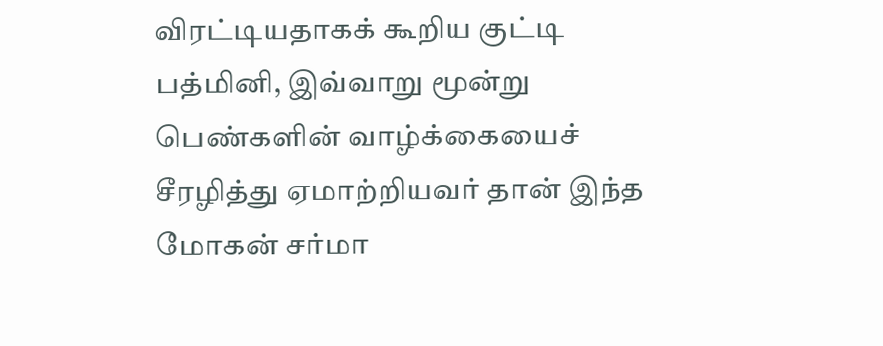விரட்டியதாகக் கூறிய குட்டி பத்மினி, இவ்வாறு மூன்று பெண்களின் வாழ்க்கையைச் சீரழித்து ஏமாற்றியவர் தான் இந்த மோகன் சர்மா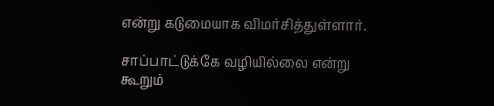என்று கடுமையாக விமர்சித்துள்ளார்.

சாப்பாட்டுக்கே வழியில்லை என்று கூறும்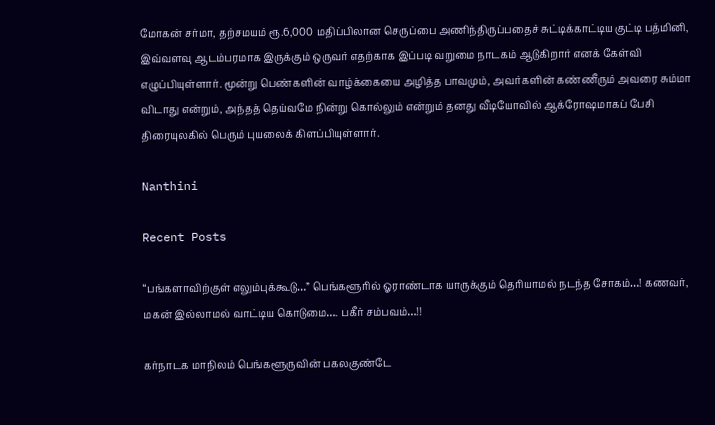மோகன் சர்மா, தற்சமயம் ரூ.6,000 மதிப்பிலான செருப்பை அணிந்திருப்பதைச் சுட்டிக்காட்டிய குட்டி பத்மினி, இவ்வளவு ஆடம்பரமாக இருக்கும் ஒருவர் எதற்காக இப்படி வறுமை நாடகம் ஆடுகிறார் எனக் கேள்வி எழுப்பியுள்ளார். மூன்று பெண்களின் வாழ்க்கையை அழித்த பாவமும், அவர்களின் கண்ணீரும் அவரை சும்மா விடாது என்றும், அந்தத் தெய்வமே நின்று கொல்லும் என்றும் தனது வீடியோவில் ஆக்ரோஷமாகப் பேசி திரையுலகில் பெரும் புயலைக் கிளப்பியுள்ளார்.

Nanthini

Recent Posts

“பங்களாவிற்குள் எலும்புக்கூடு…” பெங்களூரில் ஓராண்டாக யாருக்கும் தெரியாமல் நடந்த சோகம்…! கணவர், மகன் இல்லாமல் வாட்டிய கொடுமை…. பகீர் சம்பவம்…!!

கர்நாடக மாநிலம் பெங்களூருவின் பகலகுண்டே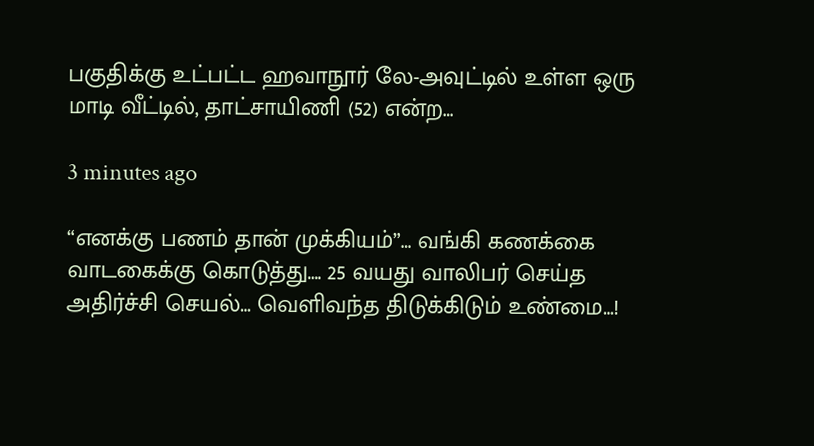பகுதிக்கு உட்பட்ட ஹவாநூர் லே-அவுட்டில் உள்ள ஒரு மாடி வீட்டில், தாட்சாயிணி (52) என்ற…

3 minutes ago

“எனக்கு பணம் தான் முக்கியம்”… வங்கி கணக்கை வாடகைக்கு கொடுத்து…. 25 வயது வாலிபர் செய்த அதிர்ச்சி செயல்… வெளிவந்த திடுக்கிடும் உண்மை…!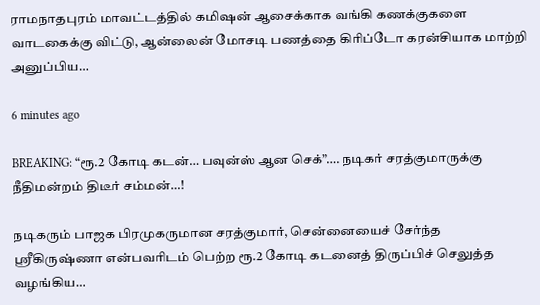ராமநாதபுரம் மாவட்டத்தில் கமிஷன் ஆசைக்காக வங்கி கணக்குகளை வாடகைக்கு விட்டு, ஆன்லைன் மோசடி பணத்தை கிரிப்டோ கரன்சியாக மாற்றி அனுப்பிய…

6 minutes ago

BREAKING: “ரூ.2 கோடி கடன்… பவுன்ஸ் ஆன செக்”…. நடிகர் சரத்குமாருக்கு நீதிமன்றம் திடீர் சம்மன்…!

நடிகரும் பாஜக பிரமுகருமான சரத்குமார், சென்னையைச் சேர்ந்த ஸ்ரீகிருஷ்ணா என்பவரிடம் பெற்ற ரூ.2 கோடி கடனைத் திருப்பிச் செலுத்த வழங்கிய…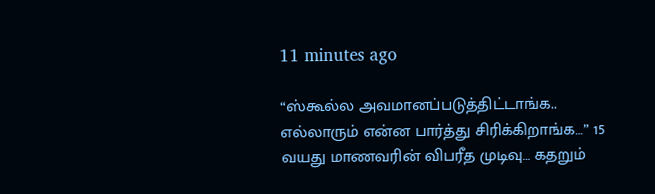11 minutes ago

“ஸ்கூல்ல அவமானப்படுத்திட்டாங்க.. எல்லாரும் என்ன பார்த்து சிரிக்கிறாங்க…” 15 வயது மாணவரின் விபரீத முடிவு… கதறும்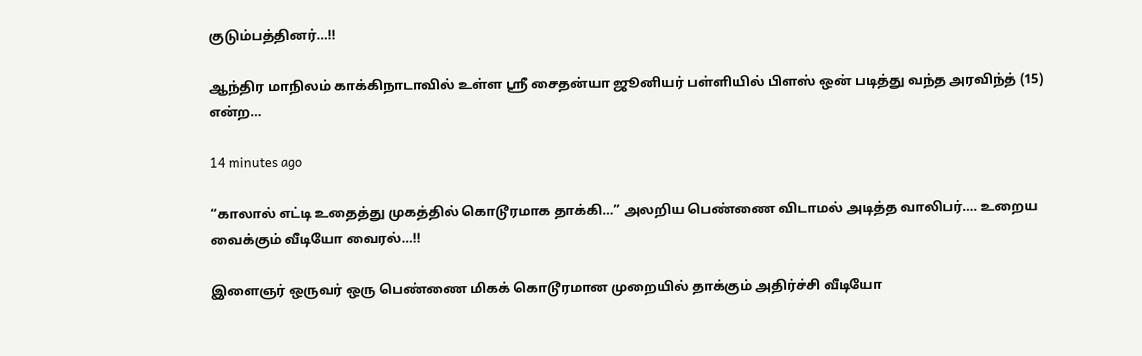குடும்பத்தினர்…!!

ஆந்திர மாநிலம் காக்கிநாடாவில் உள்ள ஸ்ரீ சைதன்யா ஜூனியர் பள்ளியில் பிளஸ் ஒன் படித்து வந்த அரவிந்த் (15) என்ற…

14 minutes ago

“காலால் எட்டி உதைத்து முகத்தில் கொடூரமாக தாக்கி…” அலறிய பெண்ணை விடாமல் அடித்த வாலிபர்…. உறைய வைக்கும் வீடியோ வைரல்…!!

இளைஞர் ஒருவர் ஒரு பெண்ணை மிகக் கொடூரமான முறையில் தாக்கும் அதிர்ச்சி வீடியோ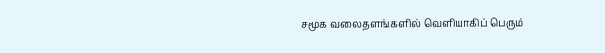சமூக வலைதளங்களில் வெளியாகிப் பெரும்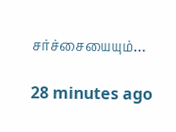சர்ச்சையையும்…

28 minutes ago